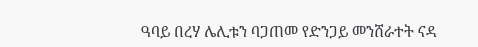ዓባይ በረሃ ሌሊቱን ባጋጠመ የድንጋይ መንሸራተት ናዳ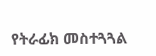የትራፊክ መስተጓጓል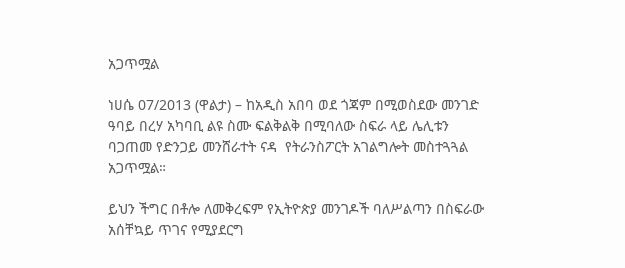አጋጥሟል

ነሀሴ 07/2013 (ዋልታ) – ከአዲስ አበባ ወደ ጎጃም በሚወስደው መንገድ ዓባይ በረሃ አካባቢ ልዩ ስሙ ፍልቅልቅ በሚባለው ስፍራ ላይ ሌሊቱን ባጋጠመ የድንጋይ መንሸራተት ናዳ  የትራንስፖርት አገልግሎት መስተጓጓል አጋጥሟል።

ይህን ችግር በቶሎ ለመቅረፍም የኢትዮጵያ መንገዶች ባለሥልጣን በስፍራው አሰቸኳይ ጥገና የሚያደርግ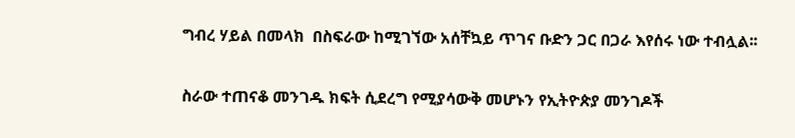ግብረ ሃይል በመላክ  በስፍራው ከሚገኘው አሰቸኳይ ጥገና ቡድን ጋር በጋራ እየሰሩ ነው ተብሏል፡፡

ስራው ተጠናቆ መንገዱ ክፍት ሲደረግ የሚያሳውቅ መሆኑን የኢትዮጵያ መንገዶች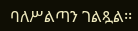ባለሥልጣን ገልጿል፡፡